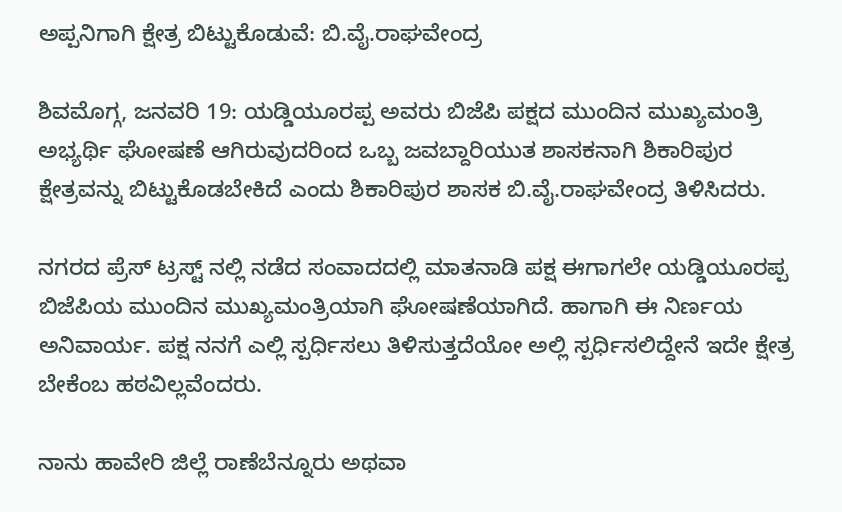ಅಪ್ಪನಿಗಾಗಿ ಕ್ಷೇತ್ರ ಬಿಟ್ಟುಕೊಡುವೆ: ಬಿ.ವೈ.ರಾಘವೇಂದ್ರ

ಶಿವಮೊಗ್ಗ, ಜನವರಿ 19: ಯಡ್ಡಿಯೂರಪ್ಪ ಅವರು ಬಿಜೆಪಿ ಪಕ್ಷದ ಮುಂದಿನ ಮುಖ್ಯಮಂತ್ರಿ ಅಭ್ಯರ್ಥಿ ಘೋಷಣೆ ಆಗಿರುವುದರಿಂದ ಒಬ್ಬ ಜವಬ್ದಾರಿಯುತ ಶಾಸಕನಾಗಿ ಶಿಕಾರಿಪುರ ಕ್ಷೇತ್ರವನ್ನು ಬಿಟ್ಟುಕೊಡಬೇಕಿದೆ ಎಂದು ಶಿಕಾರಿಪುರ ಶಾಸಕ ಬಿ.ವೈ.ರಾಘವೇಂದ್ರ ತಿಳಿಸಿದರು.

ನಗರದ ಪ್ರೆಸ್ ಟ್ರಸ್ಟ್ ನಲ್ಲಿ ನಡೆದ ಸಂವಾದದಲ್ಲಿ ಮಾತನಾಡಿ ಪಕ್ಷ ಈಗಾಗಲೇ ಯಡ್ಡಿಯೂರಪ್ಪ ಬಿಜೆಪಿಯ ಮುಂದಿನ ಮುಖ್ಯಮಂತ್ರಿಯಾಗಿ ಘೋಷಣೆಯಾಗಿದೆ. ಹಾಗಾಗಿ ಈ ನಿರ್ಣಯ ಅನಿವಾರ್ಯ. ಪಕ್ಷ ನನಗೆ ಎಲ್ಲಿ ಸ್ಪರ್ಧಿಸಲು ತಿಳಿಸುತ್ತದೆಯೋ ಅಲ್ಲಿ ಸ್ಪರ್ಧಿಸಲಿದ್ದೇನೆ ಇದೇ ಕ್ಷೇತ್ರ ಬೇಕೆಂಬ ಹಠವಿಲ್ಲವೆಂದರು.

ನಾನು ಹಾವೇರಿ ಜಿಲ್ಲೆ ರಾಣೆಬೆನ್ನೂರು ಅಥವಾ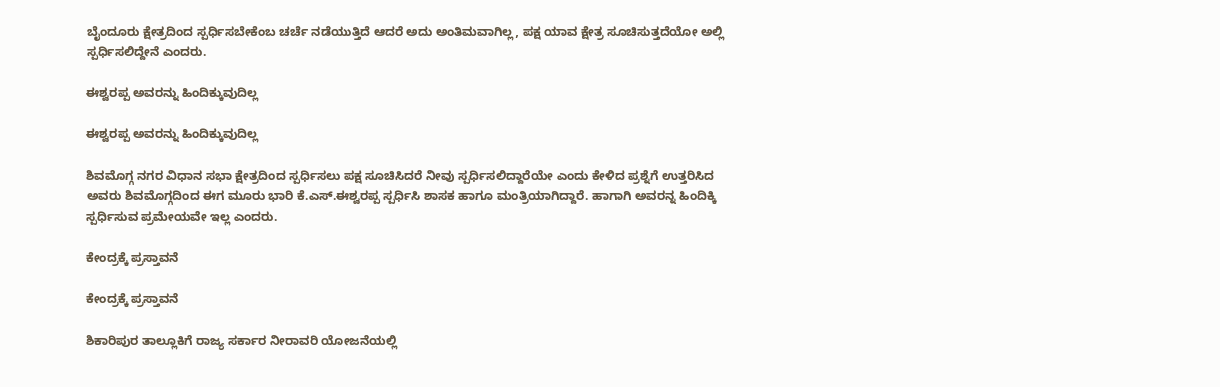ಬೈಂದೂರು ಕ್ಷೇತ್ರದಿಂದ ಸ್ಪರ್ಧಿಸಬೇಕೆಂಬ ಚರ್ಚೆ ನಡೆಯುತ್ತಿದೆ ಆದರೆ ಅದು ಅಂತಿಮವಾಗಿಲ್ಲ, ಪಕ್ಷ ಯಾವ ಕ್ಷೇತ್ರ ಸೂಚಿಸುತ್ತದೆಯೋ ಅಲ್ಲಿ ಸ್ಪರ್ಧಿಸಲಿದ್ದೇನೆ ಎಂದರು.

ಈಶ್ವರಪ್ಪ ಅವರನ್ನು ಹಿಂದಿಕ್ಕುವುದಿಲ್ಲ

ಈಶ್ವರಪ್ಪ ಅವರನ್ನು ಹಿಂದಿಕ್ಕುವುದಿಲ್ಲ

ಶಿವಮೊಗ್ಗ ನಗರ ವಿಧಾನ ಸಭಾ ಕ್ಷೇತ್ರದಿಂದ ಸ್ಪರ್ಧಿಸಲು ಪಕ್ಷ ಸೂಚಿಸಿದರೆ ನೀವು ಸ್ಪರ್ಧಿಸಲಿದ್ದಾರೆಯೇ ಎಂದು ಕೇಳಿದ ಪ್ರಶ್ನೆಗೆ ಉತ್ತರಿಸಿದ ಅವರು ಶಿವಮೊಗ್ಗದಿಂದ ಈಗ ಮೂರು ಭಾರಿ ಕೆ.ಎಸ್.ಈಶ್ವರಪ್ಪ ಸ್ಪರ್ಧಿಸಿ ಶಾಸಕ ಹಾಗೂ ಮಂತ್ರಿಯಾಗಿದ್ದಾರೆ. ಹಾಗಾಗಿ ಅವರನ್ನ ಹಿಂದಿಕ್ಕಿ ಸ್ಪರ್ಧಿಸುವ ಪ್ರಮೇಯವೇ ಇಲ್ಲ ಎಂದರು.

ಕೇಂದ್ರಕ್ಕೆ ಪ್ರಸ್ತಾವನೆ

ಕೇಂದ್ರಕ್ಕೆ ಪ್ರಸ್ತಾವನೆ

ಶಿಕಾರಿಪುರ ತಾಲ್ಲೂಕಿಗೆ ರಾಜ್ಯ ಸರ್ಕಾರ ನೀರಾವರಿ ಯೋಜನೆಯಲ್ಲಿ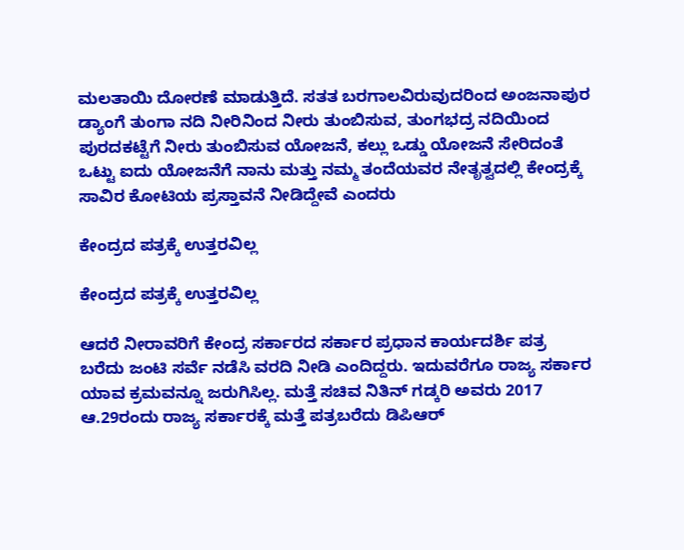ಮಲತಾಯಿ ದೋರಣೆ ಮಾಡುತ್ತಿದೆ. ಸತತ ಬರಗಾಲವಿರುವುದರಿಂದ ಅಂಜನಾಪುರ ಡ್ಯಾಂಗೆ ತುಂಗಾ ನದಿ ನೀರಿನಿಂದ ‌ನೀರು ತುಂಬಿಸುವ, ತುಂಗಭದ್ರ ನದಿಯಿಂದ ಪುರದಕಟ್ಟೆಗೆ ನೀರು ತುಂಬಿಸುವ ಯೋಜನೆ, ಕಲ್ಲು ಒಡ್ಡು ಯೋಜನೆ ಸೇರಿದಂತೆ ಒಟ್ಟು ಐದು ಯೋಜನೆಗೆ ನಾನು ಮತ್ತು ನಮ್ಮ ತಂದೆಯವರ ನೇತೃತ್ವದಲ್ಲಿ ಕೇಂದ್ರಕ್ಕೆ ಸಾವಿರ ಕೋಟಿಯ ಪ್ರಸ್ತಾವನೆ ನೀಡಿದ್ದೇವೆ ಎಂದರು

ಕೇಂದ್ರದ ಪತ್ರಕ್ಕೆ ಉತ್ತರವಿಲ್ಲ

ಕೇಂದ್ರದ ಪತ್ರಕ್ಕೆ ಉತ್ತರವಿಲ್ಲ

ಆದರೆ ನೀರಾವರಿಗೆ ಕೇಂದ್ರ ಸರ್ಕಾರದ ಸರ್ಕಾರ ಪ್ರಧಾನ ಕಾರ್ಯದರ್ಶಿ ಪತ್ರ ಬರೆದು ಜಂಟಿ ಸರ್ವೆ ನಡೆಸಿ ವರದಿ ನೀಡಿ ಎಂದಿದ್ದರು. ಇದುವರೆಗೂ ರಾಜ್ಯ ಸರ್ಕಾರ ಯಾವ ಕ್ರಮವನ್ನೂ ಜರುಗಿಸಿಲ್ಲ. ಮತ್ತೆ ಸಚಿವ ನಿತಿನ್ ಗಡ್ಕರಿ ಅವರು 2017 ಆ.29ರಂದು ರಾಜ್ಯ ಸರ್ಕಾರಕ್ಕೆ ಮತ್ತೆ ಪತ್ರಬರೆದು ಡಿಪಿಆರ್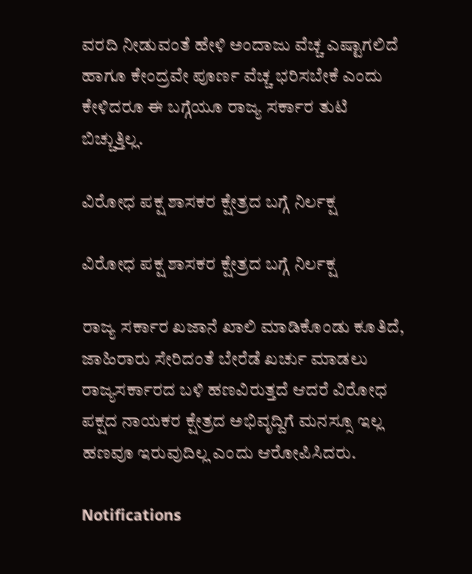ವರದಿ ನೀಡುವಂತೆ ಹೇಳಿ ಅಂದಾಜು ವೆಚ್ಚ ಎಷ್ಟಾಗಲಿದೆ ಹಾಗೂ ಕೇಂದ್ರವೇ ಪೂರ್ಣ ವೆಚ್ಚ ಭರಿಸಬೇಕೆ ಎಂದು ಕೇಳಿದರೂ ಈ ಬಗ್ಗೆಯೂ ರಾಜ್ಯ ಸರ್ಕಾರ ತುಟಿ ಬಿಚ್ಚುತ್ತಿಲ್ಲ.

ವಿರೋಧ ಪಕ್ಷ ಶಾಸಕರ ಕ್ಷೇತ್ರದ ಬಗ್ಗೆ ನಿರ್ಲಕ್ಷ

ವಿರೋಧ ಪಕ್ಷ ಶಾಸಕರ ಕ್ಷೇತ್ರದ ಬಗ್ಗೆ ನಿರ್ಲಕ್ಷ

ರಾಜ್ಯ ಸರ್ಕಾರ ಖಜಾನೆ ಖಾಲಿ ಮಾಡಿಕೊಂಡು ಕೂತಿದೆ, ಜಾಹಿರಾರು ಸೇರಿದಂತೆ ಬೇರೆಡೆ ಖರ್ಚು ಮಾಡಲು ರಾಜ್ಯಸರ್ಕಾರದ ಬಳಿ ಹಣವಿರುತ್ತದೆ ಆದರೆ ವಿರೋಧ ಪಕ್ಷದ ನಾಯಕರ ಕ್ಷೇತ್ರದ ಅಭಿವೃದ್ದಿಗೆ ಮನಸ್ಸೂ ಇಲ್ಲ ಹಣವೂ ಇರುವುದಿಲ್ಲ ಎಂದು ಆರೋಪಿಸಿದರು.

Notifications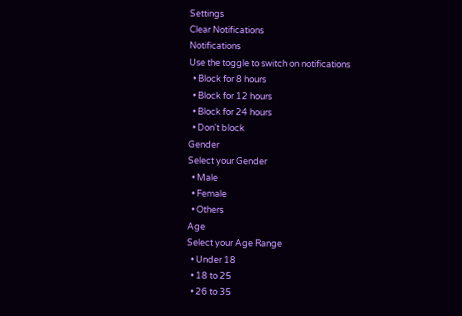Settings
Clear Notifications
Notifications
Use the toggle to switch on notifications
  • Block for 8 hours
  • Block for 12 hours
  • Block for 24 hours
  • Don't block
Gender
Select your Gender
  • Male
  • Female
  • Others
Age
Select your Age Range
  • Under 18
  • 18 to 25
  • 26 to 35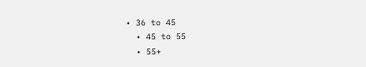• 36 to 45
  • 45 to 55
  • 55+